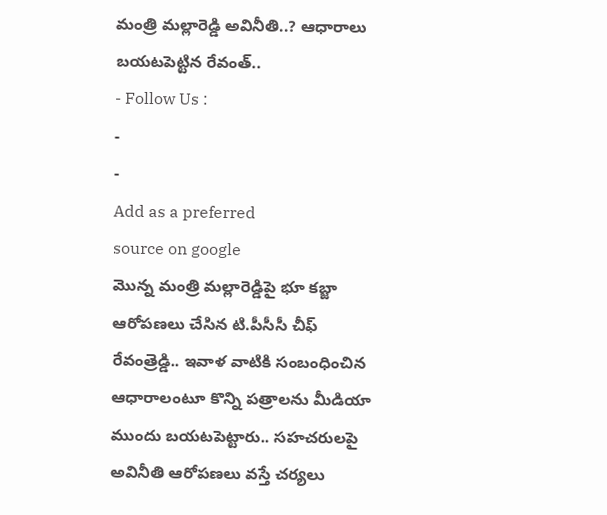మంత్రి మల్లారెడ్డి అవినీతి..? ఆధారాలు బయటపెట్టిన రేవంత్..
- Follow Us :
-
-
Add as a preferred
source on google
మొన్న మంత్రి మల్లారెడ్డిపై భూ కబ్జా ఆరోపణలు చేసిన టి.పీసీసీ చీఫ్ రేవంత్రెడ్డి.. ఇవాళ వాటికి సంబంధించిన ఆధారాలంటూ కొన్ని పత్రాలను మీడియా ముందు బయటపెట్టారు.. సహచరులపై అవినీతి ఆరోపణలు వస్తే చర్యలు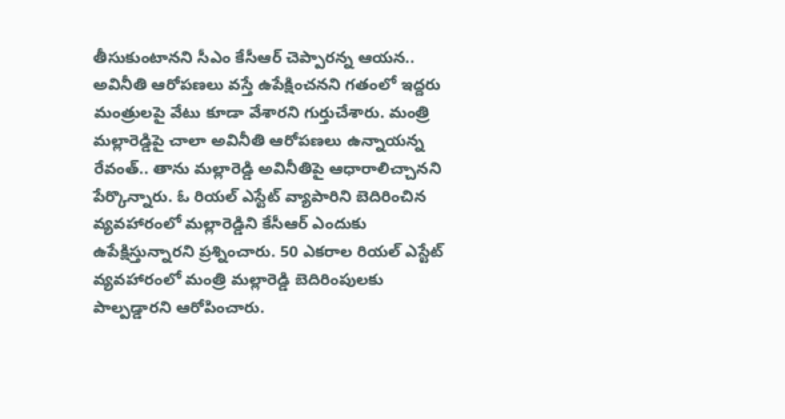తీసుకుంటానని సీఎం కేసీఆర్ చెప్పారన్న ఆయన.. అవినీతి ఆరోపణలు వస్తే ఉపేక్షించనని గతంలో ఇద్దరు మంత్రులపై వేటు కూడా వేశారని గుర్తుచేశారు. మంత్రి మల్లారెడ్డిపై చాలా అవినీతి ఆరోపణలు ఉన్నాయన్న రేవంత్.. తాను మల్లారెడ్డి అవినీతిపై ఆధారాలిచ్చానని పేర్కొన్నారు. ఓ రియల్ ఎస్టేట్ వ్యాపారిని బెదిరించిన వ్యవహారంలో మల్లారెడ్డిని కేసీఆర్ ఎందుకు ఉపేక్షిస్తున్నారని ప్రశ్నించారు. 50 ఎకరాల రియల్ ఎస్టేట్ వ్యవహారంలో మంత్రి మల్లారెడ్డి బెదిరింపులకు పాల్పడ్డారని ఆరోపించారు.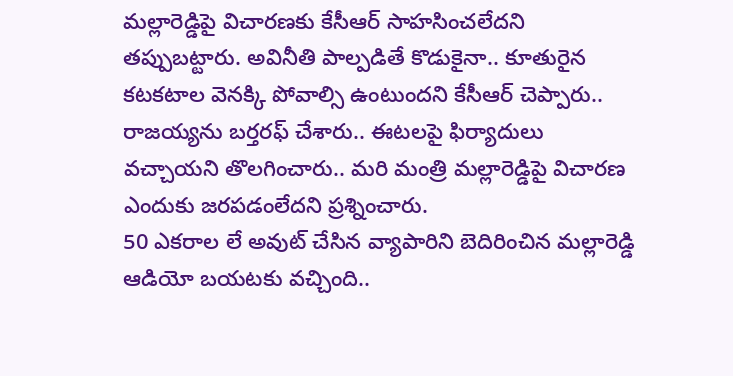మల్లారెడ్డిపై విచారణకు కేసీఆర్ సాహసించలేదని తప్పుబట్టారు. అవినీతి పాల్పడితే కొడుకైనా.. కూతురైన కటకటాల వెనక్కి పోవాల్సి ఉంటుందని కేసీఆర్ చెప్పారు.. రాజయ్యను బర్తరఫ్ చేశారు.. ఈటలపై ఫిర్యాదులు వచ్చాయని తొలగించారు.. మరి మంత్రి మల్లారెడ్డిపై విచారణ ఎందుకు జరపడంలేదని ప్రశ్నించారు.
50 ఎకరాల లే అవుట్ చేసిన వ్యాపారిని బెదిరించిన మల్లారెడ్డి ఆడియో బయటకు వచ్చింది..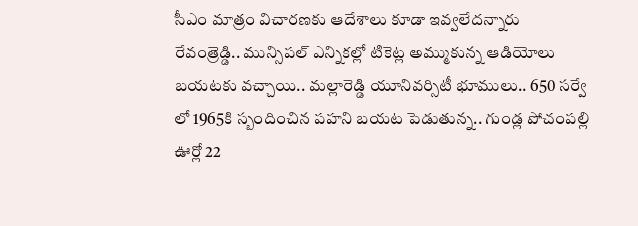సీఎం మాత్రం విచారణకు ఆదేశాలు కూడా ఇవ్వలేదన్నారు రేవంత్రెడ్డి.. మున్సిపల్ ఎన్నికల్లో టికెట్ల అమ్ముకున్న ఆడియోలు బయటకు వచ్చాయి.. మల్లారెడ్డి యూనివర్సిటీ భూములు.. 650 సర్వే లో 1965కి స్బందించిన పహని బయట పెడుతున్న.. గుండ్ల పోచంపల్లి ఊర్లో 22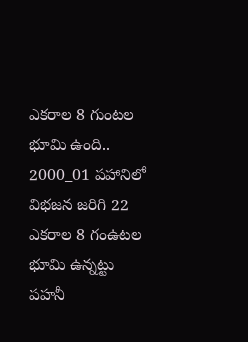ఎకరాల 8 గుంటల భూమి ఉంది.. 2000_01 పహానిలో విభజన జరిగి 22 ఎకరాల 8 గంఉటల భూమి ఉన్నట్టు పహనీ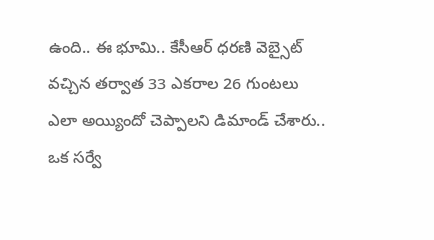ఉంది.. ఈ భూమి.. కేసీఆర్ ధరణి వెబ్సైట్ వచ్చిన తర్వాత 33 ఎకరాల 26 గుంటలు ఎలా అయ్యిందో చెప్పాలని డిమాండ్ చేశారు.. ఒక సర్వే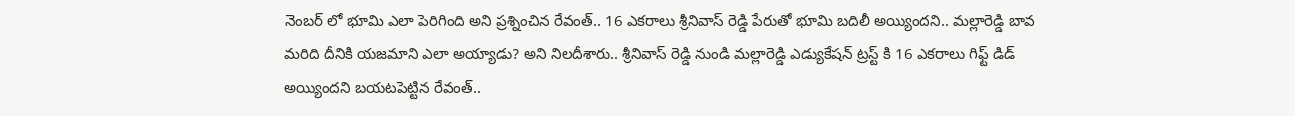నెంబర్ లో భూమి ఎలా పెరిగింది అని ప్రశ్నించిన రేవంత్.. 16 ఎకరాలు శ్రీనివాస్ రెడ్డి పేరుతో భూమి బదిలీ అయ్యిందని.. మల్లారెడ్డి బావ మరిది దీనికి యజమాని ఎలా అయ్యాడు? అని నిలదీశారు.. శ్రీనివాస్ రెడ్డి నుండి మల్లారెడ్డి ఎడ్యుకేషన్ ట్రస్ట్ కి 16 ఎకరాలు గిఫ్ట్ డిడ్ అయ్యిందని బయటపెట్టిన రేవంత్..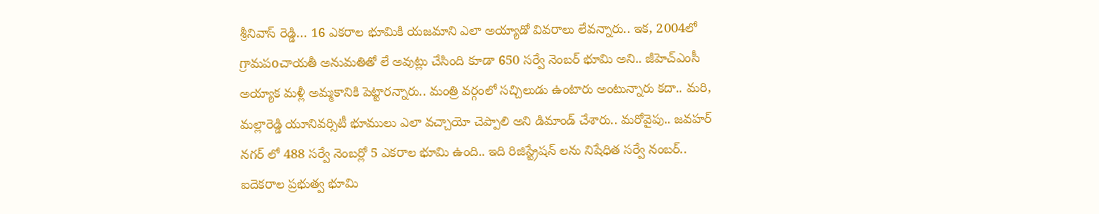శ్రీనివాస్ రెడ్డి… 16 ఎకరాల భూమికి యజమాని ఎలా అయ్యాడో వివరాలు లేవన్నారు.. ఇక, 2004లో గ్రామపoచాయతీ అనుమతితో లే అవుట్లు చేసింది కూడా 650 సర్వే నెంబర్ భూమి అని.. జీహెచ్ఎంసీ అయ్యాక మళ్లీ అమ్మకానికి పెట్టారన్నారు.. మంత్రి వర్గంలో సచ్చిలుడు ఉంటారు అంటున్నారు కదా.. మరి, మల్లారెడ్డి యూనివర్సిటీ భూములు ఎలా వచ్చాయో చెప్పాలి అని డిమాండ్ చేశారు.. మరోవైపు.. జవహర్ నగర్ లో 488 సర్వే నెంబర్లో 5 ఎకరాల భూమి ఉంది.. ఇది రిజిస్ట్రేషన్ లను నిషేధిత సర్వే నంబర్.. ఐదెకరాల ప్రభుత్వ భూమి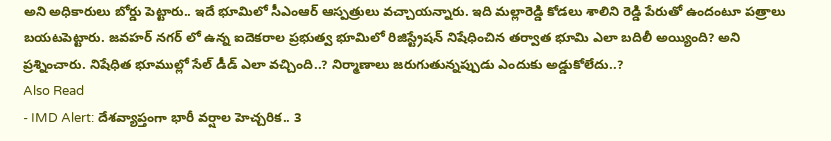అని అధికారులు బోర్డు పెట్టారు.. ఇదే భూమిలో సీఎంఆర్ ఆస్పత్రులు వచ్చాయన్నారు. ఇది మల్లారెడ్డి కోడలు శాలిని రెడ్డి పేరుతో ఉందంటూ పత్రాలు బయటపెట్టారు. జవహర్ నగర్ లో ఉన్న ఐదెకరాల ప్రభుత్వ భూమిలో రిజిస్ట్రేషన్ నిషేధించిన తర్వాత భూమి ఎలా బదిలీ అయ్యింది? అని ప్రశ్నించారు. నిషేధిత భూముల్లో సేల్ డీడ్ ఎలా వచ్చింది..? నిర్మాణాలు జరుగుతున్నప్పుడు ఎందుకు అడ్డుకోలేదు..?
Also Read
- IMD Alert: దేశవ్యాప్తంగా భారీ వర్షాల హెచ్చరిక.. 3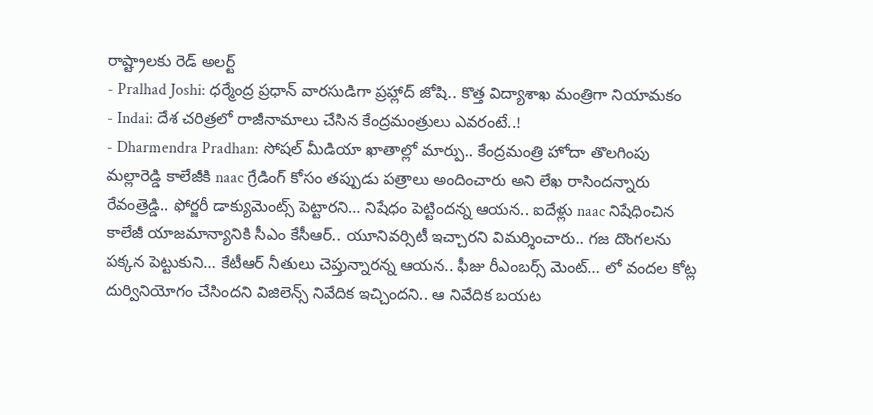రాష్ట్రాలకు రెడ్ అలర్ట్
- Pralhad Joshi: ధర్మేంద్ర ప్రధాన్ వారసుడిగా ప్రహ్లాద్ జోషి.. కొత్త విద్యాశాఖ మంత్రిగా నియామకం
- Indai: దేశ చరిత్రలో రాజీనామాలు చేసిన కేంద్రమంత్రులు ఎవరంటే..!
- Dharmendra Pradhan: సోషల్ మీడియా ఖాతాల్లో మార్పు.. కేంద్రమంత్రి హోదా తొలగింపు
మల్లారెడ్డి కాలేజీకి naac గ్రేడింగ్ కోసం తప్పుడు పత్రాలు అందించారు అని లేఖ రాసిందన్నారు రేవంత్రెడ్డి.. ఫోర్జరీ డాక్యుమెంట్స్ పెట్టారని… నిషేధం పెట్టిందన్న ఆయన.. ఐదేళ్లు naac నిషేధించిన కాలేజీ యాజమాన్యానికి సీఎం కేసీఆర్.. యూనివర్సిటీ ఇచ్చారని విమర్శించారు.. గజ దొంగలను పక్కన పెట్టుకుని… కేటీఆర్ నీతులు చెప్తున్నారన్న ఆయన.. ఫీజు రీఎంబర్స్ మెంట్… లో వందల కోట్ల దుర్వినియోగం చేసిందని విజిలెన్స్ నివేదిక ఇచ్చిందని.. ఆ నివేదిక బయట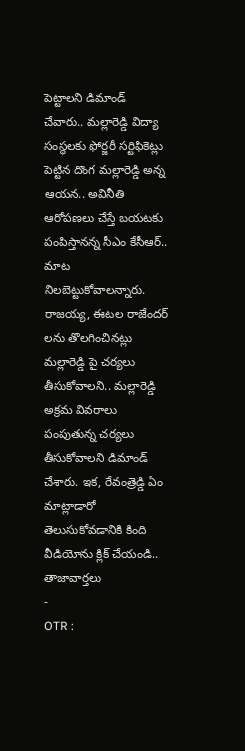పెట్టాలని డిమాండ్ చేవారు.. మల్లారెడ్డి విద్యా సంస్థలకు ఫోర్జరీ సర్టిఫికెట్లు పెట్టిన దొంగ మల్లారెడ్డి అన్న ఆయన.. అవినీతి ఆరోపణలు చేస్తే బయటకు పంపిస్తానన్న సీఎం కేసీఆర్.. మాట నిలబెట్టుకోవాలన్నారు. రాజయ్య, ఈటల రాజేందర్ లను తొలగించినట్లు మల్లారెడ్డి పై చర్యలు తీసుకోవాలని.. మల్లారెడ్డి అక్రమ వివరాలు పంపుతున్న చర్యలు తీసుకోవాలని డిమాండ్ చేశారు. ఇక, రేవంత్రెడ్డి ఏం మాట్లాడారో తెలుసుకోవడానికి కింది వీడియోను క్లిక్ చేయండి..
తాజావార్తలు
-
OTR :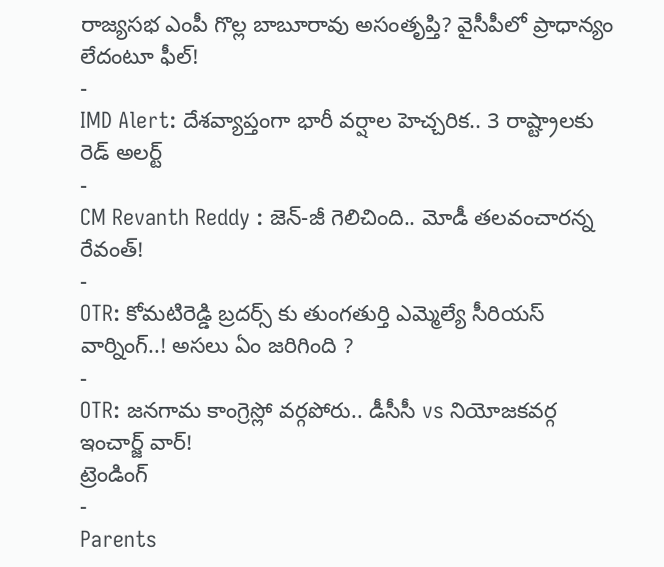రాజ్యసభ ఎంపీ గొల్ల బాబూరావు అసంతృప్తి? వైసీపీలో ప్రాధాన్యం లేదంటూ ఫీల్!
-
IMD Alert: దేశవ్యాప్తంగా భారీ వర్షాల హెచ్చరిక.. 3 రాష్ట్రాలకు రెడ్ అలర్ట్
-
CM Revanth Reddy : జెన్-జీ గెలిచింది.. మోడీ తలవంచారన్న రేవంత్!
-
OTR: కోమటిరెడ్డి బ్రదర్స్ కు తుంగతుర్తి ఎమ్మెల్యే సీరియస్ వార్నింగ్..! అసలు ఏం జరిగింది ?
-
OTR: జనగామ కాంగ్రెస్లో వర్గపోరు.. డీసీసీ vs నియోజకవర్గ ఇంచార్జ్ వార్!
ట్రెండింగ్
-
Parents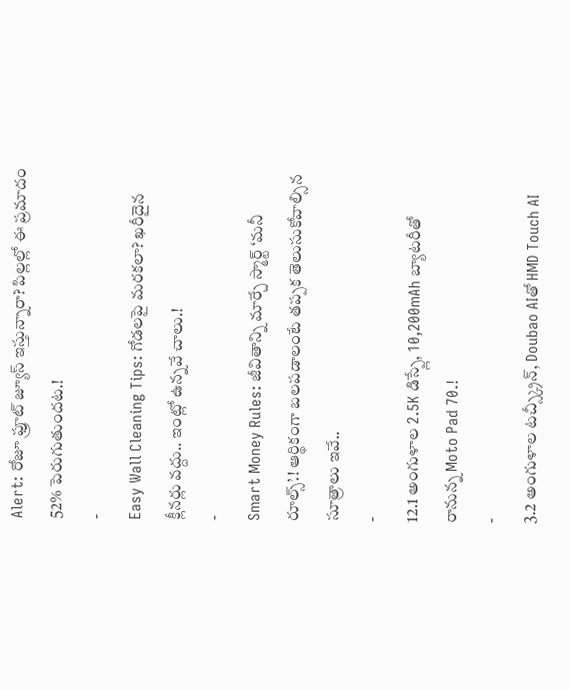Alert: రోజూ ఫ్రూట్ జ్యూస్ ఇస్తున్నారా? పిల్లల్లో ఈ ప్రమాదం 52% పెరుగుతుందట.!
-
Easy Wall Cleaning Tips: గోడలపై మరకలా? ఖరీదైన క్లీనర్లు వద్దు.. ఇంట్లో ఉన్నవే చాలు.!
-
Smart Money Rules: జీవితాన్ని మార్చే స్మార్ట్ ‘మనీ రూల్స్’.! ఆర్థికంగా బలపడాలంటే తప్పక తెలుసుకోవాల్సిన సూత్రాలు ఇవే..
-
12.1 అంగుళాల 2.5K డిస్ప్లే, 10,200mAh బ్యాటరీతో రానున్న Moto Pad 70.!
-
3.2 అంగుళాల టచ్స్క్రీన్, Doubao AIతో HMD Touch AI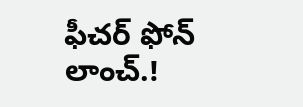ఫీచర్ ఫోన్ లాంచ్.!